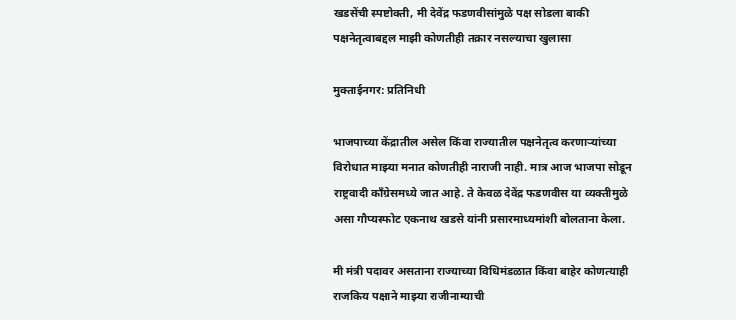खडसेंची स्पष्टोक्ती, मी देवेंद्र फडणवीसांमुळे पक्ष सोडला बाकी पक्षनेतृत्वाबद्दल माझी कोणतीही तक्रार नसल्याचा खुलासा

मुक्ताईनगर: प्रतिनिधी

भाजपाच्या केंद्रातील असेल किंवा राज्यातील पक्षनेतृत्व करणाऱ्यांच्या विरोधात माझ्या मनात कोणतीही नाराजी नाही. मात्र आज भाजपा सोडून राष्ट्रवादी काँग्रेसमध्ये जात आहे. ते केवळ देवेंद्र फडणवीस या व्यक्तीमुळे असा गौप्यस्फोट एकनाथ खडसे यांनी प्रसारमाध्यमांशी बोलताना केला.

मी मंत्री पदावर असताना राज्याच्या विधिमंडळात किंवा बाहेर कोणत्याही राजकिय पक्षाने माझ्या राजीनाम्याची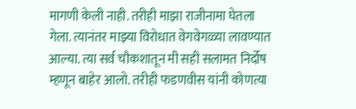मागणी केली नाही. तरीही माझा राजीनामा घेतला गेला. त्यानंतर माझ्या विरोधात वेगवेगळ्या लावण्यात आल्या. त्या सर्व चौकशातून मी सही सलामत निर्दोष म्हणून बाहेर आलो. तरीही फडणवीस यांनी कोणत्या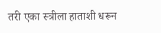तरी एका स्त्रीला हाताशी धरून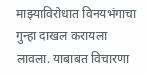माझ्याविरोधात विनयभंगाचा गुन्हा दाखल करायला लावला. याबाबत विचारणा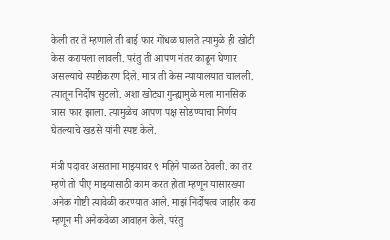केली तर ते म्हणाले ती बाई फार गोंधळ घालते त्यामुळे ही खोटी केस करायला लावली. परंतु ती आपण नंतर काढून घेणार असल्याचे स्पष्टीकरण दिले. मात्र ती केस न्यायालयात चालली. त्यातून निर्दोष सुटलो. अशा खोट्या गुन्ह्यामुळे मला मानसिक त्रास फार झाला. त्यामुळेच आपण पक्ष सोडण्याचा निर्णय घेतल्याचे खडसे यांनी स्पष्ट केले.

मंत्री पदावर असताना माझ्यावर ९ महिने पाळत ठेवली. का तर म्हणे तो पीए माझ्यासाठी काम करत होता म्हणून यासारख्या अनेक गोष्टी त्यावेळी करण्यात आले. माझं निर्दोषत्व जाहीर करा म्हणून मी अनेकवेळा आवाहन केले. परंतु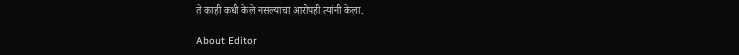ते काही कधी केले नसल्याचा आरोपही त्यांनी केला.

About Editor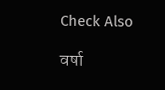Check Also

वर्षा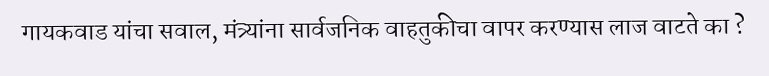गायकवाड यांचा सवाल, मंत्र्यांना सार्वजनिक वाहतुकीचा वापर करण्यास लाज वाटते का ?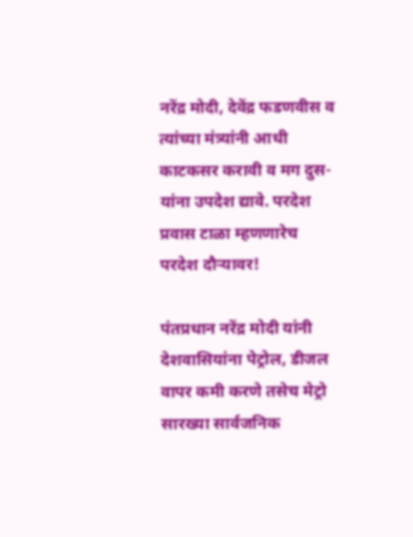नरेंद्र मोदी, देवेंद्र फडणवीस व त्यांच्या मंत्र्यांनी आधी काटकसर करावी व मग दुस-यांना उपदेश द्यावे. परदेश प्रवास टाळा म्हणणारेच परदेश दौऱ्यावर!

पंतप्रधान नरेंद्र मोदी यांनी देशवासियांना पेट्रोल, डीजल वापर कमी करणे तसेच मेट्रो सारख्या सार्वजनिक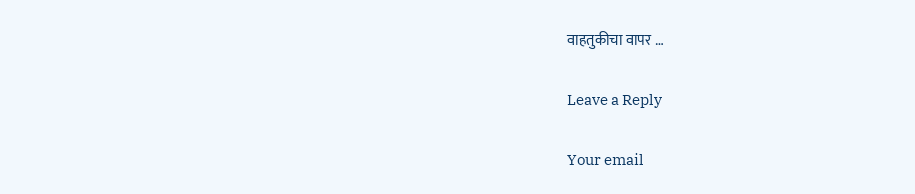वाहतुकीचा वापर …

Leave a Reply

Your email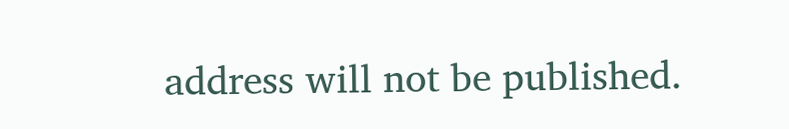address will not be published.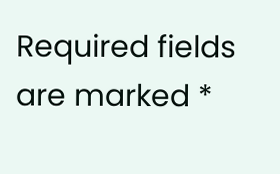Required fields are marked *